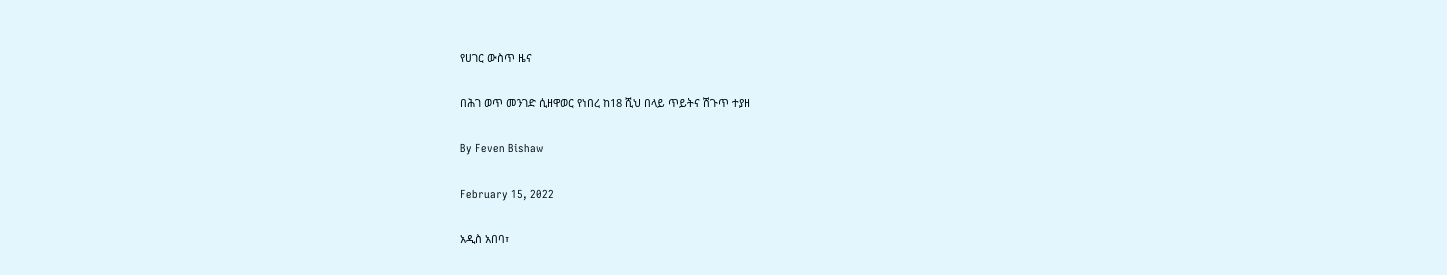የሀገር ውስጥ ዜና

በሕገ ወጥ መንገድ ሲዘዋወር የነበረ ከ18 ሺህ በላይ ጥይትና ሽጉጥ ተያዘ

By Feven Bishaw

February 15, 2022

አዲስ አበባ፣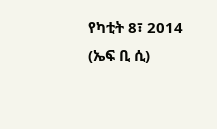የካቲት 8፣ 2014 (ኤፍ ቢ ሲ)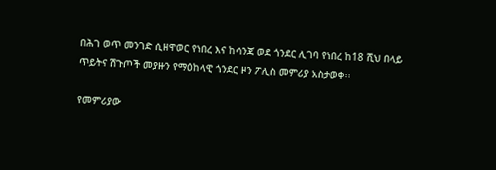በሕገ ወጥ መንገድ ሲዘዋወር የነበረ እና ከሳንጃ ወደ ጎንደር ሊገባ የነበረ ከ18 ሺህ በላይ ጥይትና ሽጉጦች መያዙን የማዕከላዊ ጎንደር ዞን ፖሊስ መምሪያ አስታወቀ፡፡

የመምሪያው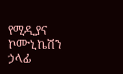የሚዲያና ኮሙኒኬሽን ኃላፊ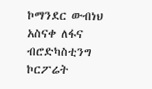ኮማንደር ውብነህ አስናቀ ለፋና ብሮድካስቲንግ ኮርፖሬት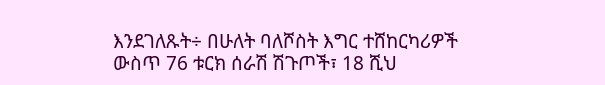እንደገለጹት÷ በሁለት ባለሾስት እግር ተሸከርካሪዎች ውስጥ 76 ቱርክ ሰራሽ ሽጉጦች፣ 18 ሺህ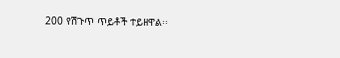200 የሽጉጥ ጥይቶች ተይዘዋል፡፡